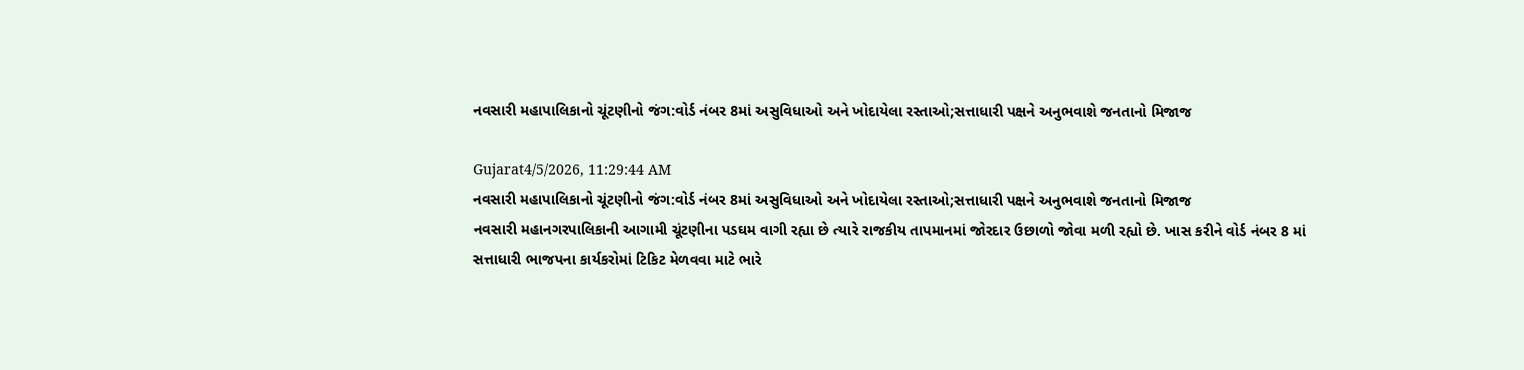નવસારી મહાપાલિકાનો ચૂંટણીનો જંગ:વોર્ડ નંબર 8માં અસુવિધાઓ અને ખોદાયેલા રસ્તાઓ;સત્તાધારી પક્ષને અનુભવાશે જનતાનો મિજાજ

Gujarat4/5/2026, 11:29:44 AM
નવસારી મહાપાલિકાનો ચૂંટણીનો જંગ:વોર્ડ નંબર 8માં અસુવિધાઓ અને ખોદાયેલા રસ્તાઓ;સત્તાધારી પક્ષને અનુભવાશે જનતાનો મિજાજ
નવસારી મહાનગરપાલિકાની આગામી ચૂંટણીના પડઘમ વાગી રહ્યા છે ત્યારે રાજકીય તાપમાનમાં જોરદાર ઉછાળો જોવા મળી રહ્યો છે. ખાસ કરીને વોર્ડ નંબર 8 માં સત્તાધારી ભાજપના કાર્યકરોમાં ટિકિટ મેળવવા માટે ભારે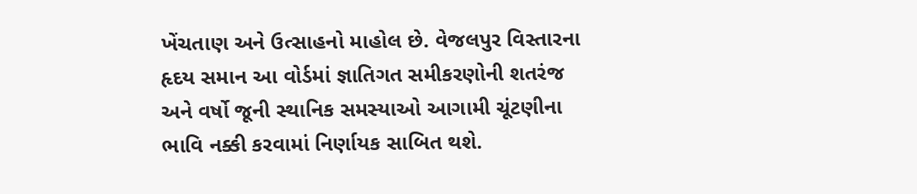ખેંચતાણ અને ઉત્સાહનો માહોલ છે. વેજલપુર વિસ્તારના હૃદય સમાન આ વોર્ડમાં જ્ઞાતિગત સમીકરણોની શતરંજ અને વર્ષો જૂની સ્થાનિક સમસ્યાઓ આગામી ચૂંટણીના ભાવિ નક્કી કરવામાં નિર્ણાયક સાબિત થશે.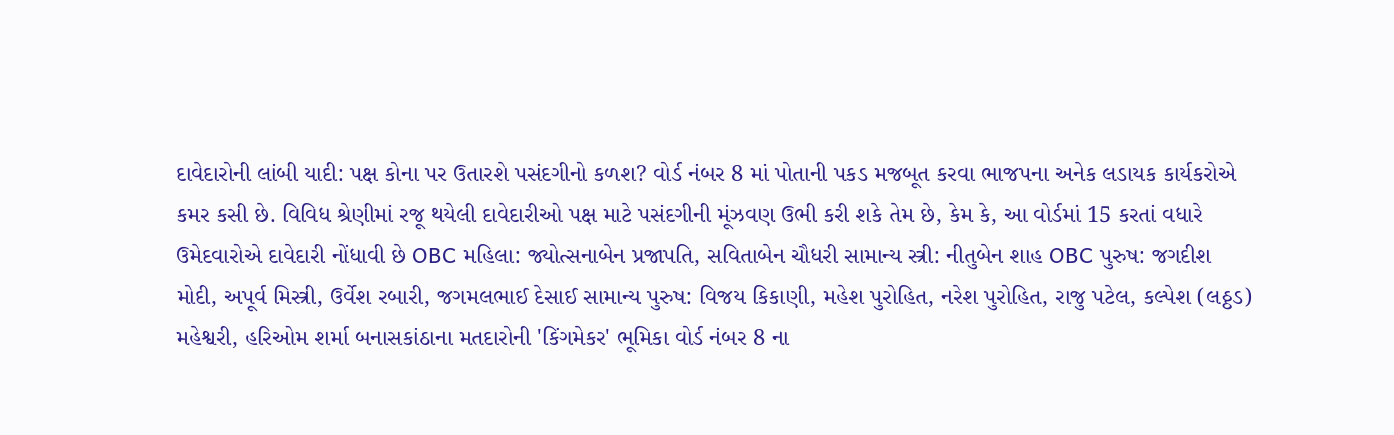દાવેદારોની લાંબી યાદી: પક્ષ કોના પર ઉતારશે પસંદગીનો કળશ? વોર્ડ નંબર 8 માં પોતાની પકડ મજબૂત કરવા ભાજપના અનેક લડાયક કાર્યકરોએ કમર કસી છે. વિવિધ શ્રેણીમાં રજૂ થયેલી દાવેદારીઓ પક્ષ માટે પસંદગીની મૂંઝવણ ઉભી કરી શકે તેમ છે, કેમ કે, આ વોર્ડમાં 15 કરતાં વધારે ઉમેદવારોએ દાવેદારી નોંધાવી છે OBC મહિલા: જ્યોત્સનાબેન પ્રજાપતિ, સવિતાબેન ચૌધરી સામાન્ય સ્ત્રી: નીતુબેન શાહ OBC પુરુષ: જગદીશ મોદી, અપૂર્વ મિસ્ત્રી, ઉર્વેશ રબારી, જગમલભાઈ દેસાઈ સામાન્ય પુરુષ: વિજય કિકાણી, મહેશ પુરોહિત, નરેશ પુરોહિત, રાજુ પટેલ, કલ્પેશ (લઠ્ઠડ) મહેશ્વરી, હરિઓમ શર્મા બનાસકાંઠાના મતદારોની 'કિંગમેકર' ભૂમિકા વોર્ડ નંબર 8 ના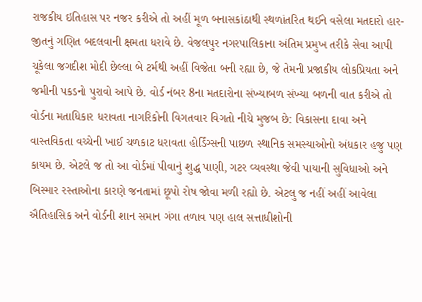રાજકીય ઇતિહાસ પર નજર કરીએ તો અહીં મૂળ બનાસકાંઠાથી સ્થળાંતરિત થઈને વસેલા મતદારો હાર-જીતનું ગણિત બદલવાની ક્ષમતા ધરાવે છે. વેજલપુર નગરપાલિકાના અંતિમ પ્રમુખ તરીકે સેવા આપી ચૂકેલા જગદીશ મોદી છેલ્લા બે ટર્મથી અહીં વિજેતા બની રહ્યા છે, જે તેમની પ્રજાકીય લોકપ્રિયતા અને જમીની પકડનો પુરાવો આપે છે. વોર્ડ નંબર 8ના મતદારોના સંખ્યાબળ સંખ્યા બળની વાત કરીએ તો વોર્ડના મતાધિકાર ધરાવતા નાગરિકોની વિગતવાર વિગતો નીચે મુજબ છે: વિકાસના દાવા અને વાસ્તવિકતા વચ્ચેની ખાઈ ચળકાટ ધરાવતા હોર્ડિંગ્સની પાછળ સ્થાનિક સમસ્યાઓનો અંધકાર હજુ પણ કાયમ છે. એટલે જ તો આ વોર્ડમાં પીવાનું શુદ્ધ પાણી, ગટર વ્યવસ્થા જેવી પાયાની સુવિધાઓ અને બિસ્માર રસ્તાઓના કારણે જનતામાં છૂપો રોષ જોવા મળી રહ્યો છે. એટલુ જ નહીં અહીં આવેલા ઐતિહાસિક અને વોર્ડની શાન સમાન ગંગા તળાવ પણ હાલ સત્તાધીશોની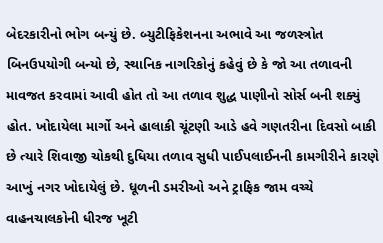બેદરકારીનો ભોગ બન્યું છે. બ્યુટીફિકેશનના અભાવે આ જળસ્ત્રોત બિનઉપયોગી બન્યો છે, સ્થાનિક નાગરિકોનું કહેવું છે કે જો આ તળાવની માવજત કરવામાં આવી હોત તો આ તળાવ શુદ્ધ પાણીનો સોર્સ બની શક્યું હોત. ખોદાયેલા માર્ગો અને હાલાકી ચૂંટણી આડે હવે ગણતરીના દિવસો બાકી છે ત્યારે શિવાજી ચોકથી દુધિયા તળાવ સુધી પાઈપલાઈનની કામગીરીને કારણે આખું નગર ખોદાયેલું છે. ધૂળની ડમરીઓ અને ટ્રાફિક જામ વચ્ચે વાહનચાલકોની ધીરજ ખૂટી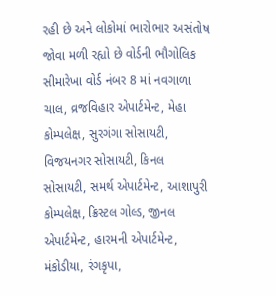રહી છે અને લોકોમાં ભારોભાર અસંતોષ જોવા મળી રહ્યો છે વોર્ડની ભૌગોલિક સીમારેખા વોર્ડ નંબર 8 માં નવગાળા ચાલ, વ્રજવિહાર એપાર્ટમેન્ટ, મેહા કોમ્પલેક્ષ, સુરગંગા સોસાયટી, વિજયનગર સોસાયટી, કિનલ સોસાયટી, સમર્થ એપાર્ટમેન્ટ, આશાપુરી કોમ્પલેક્ષ, ક્રિસ્ટલ ગોલ્ડ, જીનલ એપાર્ટમેન્ટ, હારમની એપાર્ટમેન્ટ, મંકોડીયા, રંગકૃપા,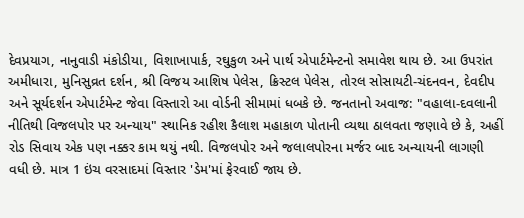દેવપ્રયાગ, નાનુવાડી મંકોડીયા, વિશાખાપાર્ક, રઘુકુળ અને પાર્થ એપાર્ટમેન્ટનો સમાવેશ થાય છે. આ ઉપરાંત અમીધારા, મુનિસુવ્રત દર્શન, શ્રી વિજય આશિષ પેલેસ, ક્રિસ્ટલ પેલેસ, તોરલ સોસાયટી-ચંદનવન, દેવદીપ અને સૂર્યદર્શન એપાર્ટમેન્ટ જેવા વિસ્તારો આ વોર્ડની સીમામાં ધબકે છે. જનતાનો અવાજ: "વહાલા-દવલાની નીતિથી વિજલપોર પર અન્યાય" સ્થાનિક રહીશ કૈલાશ મહાકાળ પોતાની વ્યથા ઠાલવતા જણાવે છે કે, અહીં રોડ સિવાય એક પણ નક્કર કામ થયું નથી. વિજલપોર અને જલાલપોરના મર્જર બાદ અન્યાયની લાગણી વધી છે. માત્ર 1 ઇંચ વરસાદમાં વિસ્તાર 'ડેમ'માં ફેરવાઈ જાય છે.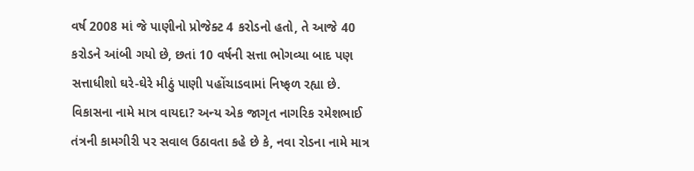વર્ષ 2008 માં જે પાણીનો પ્રોજેક્ટ 4 કરોડનો હતો, તે આજે 40 કરોડને આંબી ગયો છે, છતાં 10 વર્ષની સત્તા ભોગવ્યા બાદ પણ સત્તાધીશો ઘરે-ઘેરે મીઠું પાણી પહોંચાડવામાં નિષ્ફળ રહ્યા છે. વિકાસના નામે માત્ર વાયદા? અન્ય એક જાગૃત નાગરિક રમેશભાઈ તંત્રની કામગીરી પર સવાલ ઉઠાવતા કહે છે કે, નવા રોડના નામે માત્ર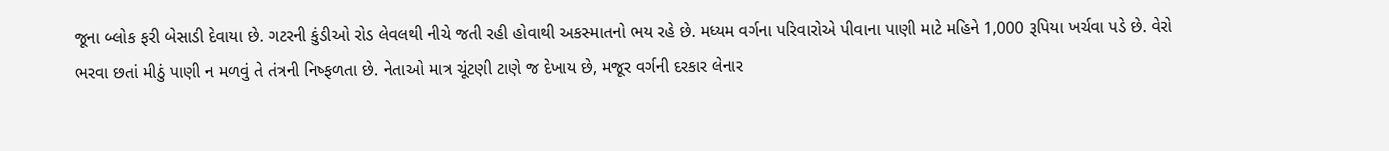જૂના બ્લોક ફરી બેસાડી દેવાયા છે. ગટરની કુંડીઓ રોડ લેવલથી નીચે જતી રહી હોવાથી અકસ્માતનો ભય રહે છે. મધ્યમ વર્ગના પરિવારોએ પીવાના પાણી માટે મહિને 1,000 રૂપિયા ખર્ચવા પડે છે. વેરો ભરવા છતાં મીઠું પાણી ન મળવું તે તંત્રની નિષ્ફળતા છે. નેતાઓ માત્ર ચૂંટણી ટાણે જ દેખાય છે, મજૂર વર્ગની દરકાર લેનાર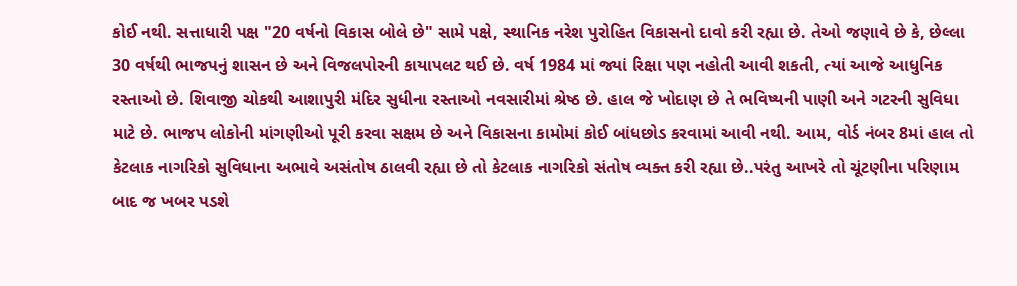કોઈ નથી. સત્તાધારી પક્ષ "20 વર્ષનો વિકાસ બોલે છે" સામે પક્ષે, સ્થાનિક નરેશ પુરોહિત વિકાસનો દાવો કરી રહ્યા છે. તેઓ જણાવે છે કે, છેલ્લા 30 વર્ષથી ભાજપનું શાસન છે અને વિજલપોરની કાયાપલટ થઈ છે. વર્ષ 1984 માં જ્યાં રિક્ષા પણ નહોતી આવી શકતી, ત્યાં આજે આધુનિક રસ્તાઓ છે. શિવાજી ચોકથી આશાપુરી મંદિર સુધીના રસ્તાઓ નવસારીમાં શ્રેષ્ઠ છે. હાલ જે ખોદાણ છે તે ભવિષ્યની પાણી અને ગટરની સુવિધા માટે છે. ભાજપ લોકોની માંગણીઓ પૂરી કરવા સક્ષમ છે અને વિકાસના કામોમાં કોઈ બાંધછોડ કરવામાં આવી નથી. આમ, વોર્ડ નંબર 8માં હાલ તો કેટલાક નાગરિકો સુવિધાના અભાવે અસંતોષ ઠાલવી રહ્યા છે તો કેટલાક નાગરિકો સંતોષ વ્યક્ત કરી રહ્યા છે..પરંતુ આખરે તો ચૂંટણીના પરિણામ બાદ જ ખબર પડશે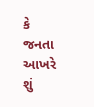કે જનતા આખરે શું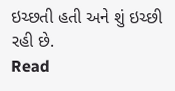ઇચ્છતી હતી અને શું ઇચ્છી રહી છે.
Read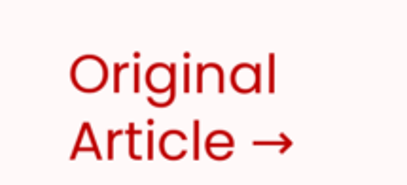Original Article →